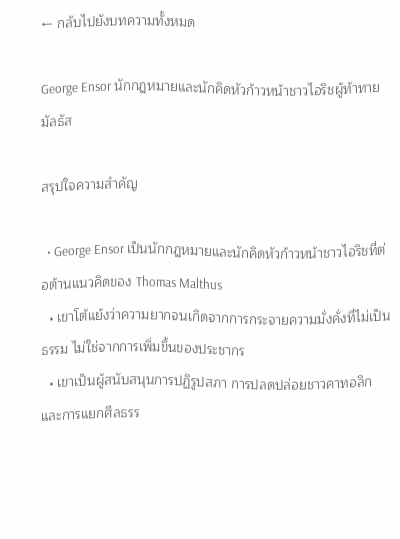← กลับไปยังบทความทั้งหมด

George Ensor นักกฎหมายและนักคิดหัวก้าวหน้าชาวไอริชผู้ท้าทายมัลธัส

สรุปใจความสำคัญ

  • George Ensor เป็นนักกฎหมายและนักคิดหัวก้าวหน้าชาวไอริชที่ต่อต้านแนวคิดของ Thomas Malthus
  • เขาโต้แย้งว่าความยากจนเกิดจากการกระจายความมั่งคั่งที่ไม่เป็นธรรม ไม่ใช่จากการเพิ่มขึ้นของประชากร
  • เขาเป็นผู้สนับสนุนการปฏิรูปสภา การปลดปล่อยชาวคาทอลิก และการแยกศีลธรร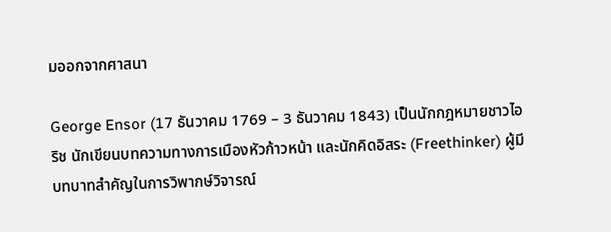มออกจากศาสนา

George Ensor (17 ธันวาคม 1769 – 3 ธันวาคม 1843) เป็นนักกฎหมายชาวไอริช นักเขียนบทความทางการเมืองหัวก้าวหน้า และนักคิดอิสระ (Freethinker) ผู้มีบทบาทสำคัญในการวิพากษ์วิจารณ์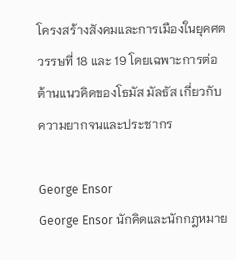โครงสร้างสังคมและการเมืองในยุคศตวรรษที่ 18 และ 19 โดยเฉพาะการต่อต้านแนวคิดของโธมัส มัลธัส เกี่ยวกับความยากจนและประชากร

George Ensor
George Ensor นักคิดและนักกฎหมาย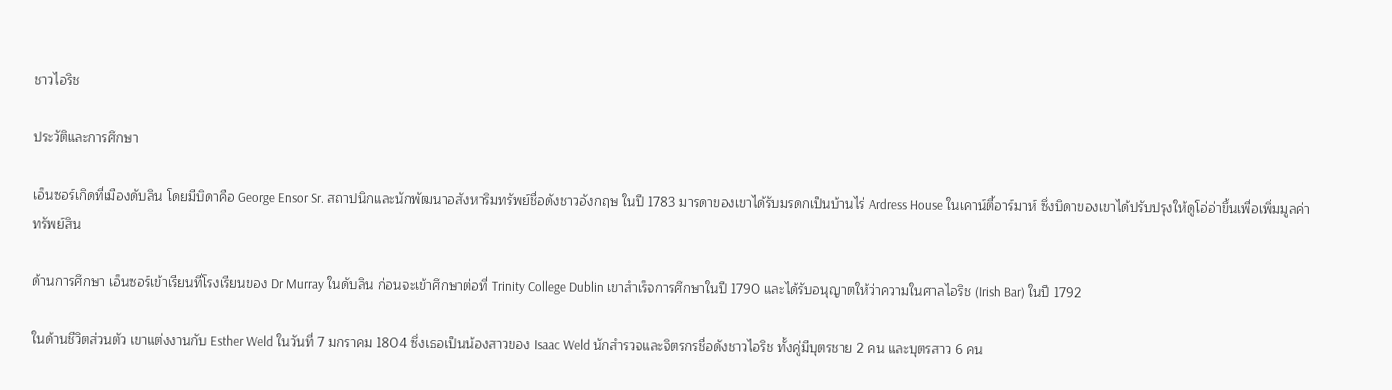ชาวไอริช

ประวัติและการศึกษา

เอ็นซอร์เกิดที่เมืองดับลิน โดยมีบิดาคือ George Ensor Sr. สถาปนิกและนักพัฒนาอสังหาริมทรัพย์ชื่อดังชาวอังกฤษ ในปี 1783 มารดาของเขาได้รับมรดกเป็นบ้านไร่ Ardress House ในเคาน์ตี้อาร์มาห์ ซึ่งบิดาของเขาได้ปรับปรุงให้ดูโอ่อ่าขึ้นเพื่อเพิ่มมูลค่าทรัพย์สิน

ด้านการศึกษา เอ็นซอร์เข้าเรียนที่โรงเรียนของ Dr Murray ในดับลิน ก่อนจะเข้าศึกษาต่อที่ Trinity College Dublin เขาสำเร็จการศึกษาในปี 1790 และได้รับอนุญาตให้ว่าความในศาลไอริช (Irish Bar) ในปี 1792

ในด้านชีวิตส่วนตัว เขาแต่งงานกับ Esther Weld ในวันที่ 7 มกราคม 1804 ซึ่งเธอเป็นน้องสาวของ Isaac Weld นักสำรวจและจิตรกรชื่อดังชาวไอริช ทั้งคู่มีบุตรชาย 2 คน และบุตรสาว 6 คน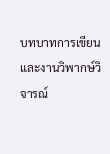บทบาทการเขียนและงานวิพากษ์วิจารณ์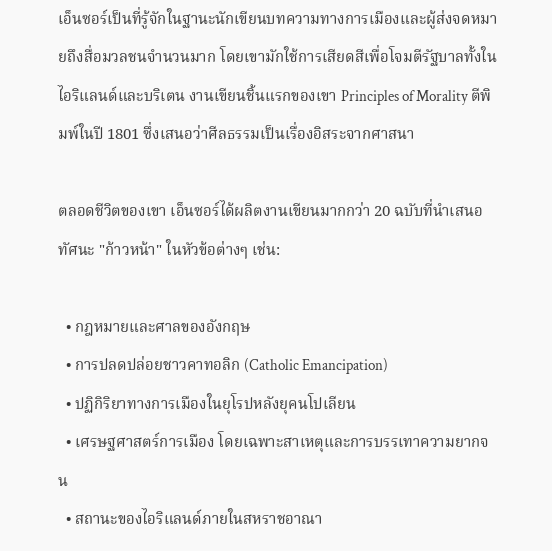เอ็นซอร์เป็นที่รู้จักในฐานะนักเขียนบทความทางการเมืองและผู้ส่งจดหมายถึงสื่อมวลชนจำนวนมาก โดยเขามักใช้การเสียดสีเพื่อโจมตีรัฐบาลทั้งในไอริแลนด์และบริเตน งานเขียนชิ้นแรกของเขา Principles of Morality ตีพิมพ์ในปี 1801 ซึ่งเสนอว่าศีลธรรมเป็นเรื่องอิสระจากศาสนา

ตลอดชีวิตของเขา เอ็นซอร์ได้ผลิตงานเขียนมากกว่า 20 ฉบับที่นำเสนอทัศนะ "ก้าวหน้า" ในหัวข้อต่างๆ เช่น:

  • กฎหมายและศาลของอังกฤษ
  • การปลดปล่อยชาวคาทอลิก (Catholic Emancipation)
  • ปฏิกิริยาทางการเมืองในยุโรปหลังยุคนโปเลียน
  • เศรษฐศาสตร์การเมือง โดยเฉพาะสาเหตุและการบรรเทาความยากจน
  • สถานะของไอริแลนด์ภายในสหราชอาณา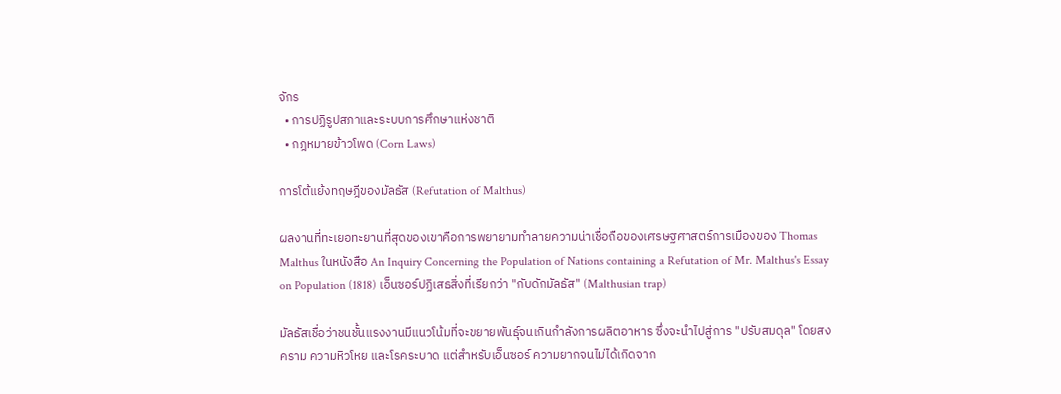จักร
  • การปฏิรูปสภาและระบบการศึกษาแห่งชาติ
  • กฎหมายข้าวโพด (Corn Laws)

การโต้แย้งทฤษฎีของมัลธัส (Refutation of Malthus)

ผลงานที่ทะเยอทะยานที่สุดของเขาคือการพยายามทำลายความน่าเชื่อถือของเศรษฐศาสตร์การเมืองของ Thomas Malthus ในหนังสือ An Inquiry Concerning the Population of Nations containing a Refutation of Mr. Malthus's Essay on Population (1818) เอ็นซอร์ปฏิเสธสิ่งที่เรียกว่า "กับดักมัลธัส" (Malthusian trap)

มัลธัสเชื่อว่าชนชั้นแรงงานมีแนวโน้มที่จะขยายพันธุ์จนเกินกำลังการผลิตอาหาร ซึ่งจะนำไปสู่การ "ปรับสมดุล" โดยสงคราม ความหิวโหย และโรคระบาด แต่สำหรับเอ็นซอร์ ความยากจนไม่ได้เกิดจาก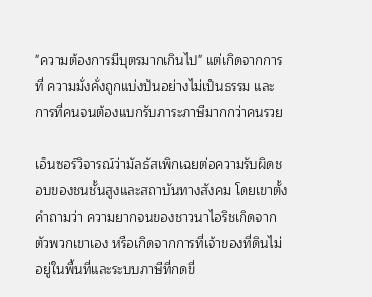"ความต้องการมีบุตรมากเกินไป" แต่เกิดจากการที่ ความมั่งคั่งถูกแบ่งปันอย่างไม่เป็นธรรม และการที่คนจนต้องแบกรับภาระภาษีมากกว่าคนรวย

เอ็นซอร์วิจารณ์ว่ามัลธัสเพิกเฉยต่อความรับผิดชอบของชนชั้นสูงและสถาบันทางสังคม โดยเขาตั้งคำถามว่า ความยากจนของชาวนาไอริชเกิดจากตัวพวกเขาเอง หรือเกิดจากการที่เจ้าของที่ดินไม่อยู่ในพื้นที่และระบบภาษีที่กดขี่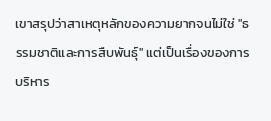เขาสรุปว่าสาเหตุหลักของความยากจนไม่ใช่ "ธรรมชาติและการสืบพันธุ์" แต่เป็นเรื่องของการบริหาร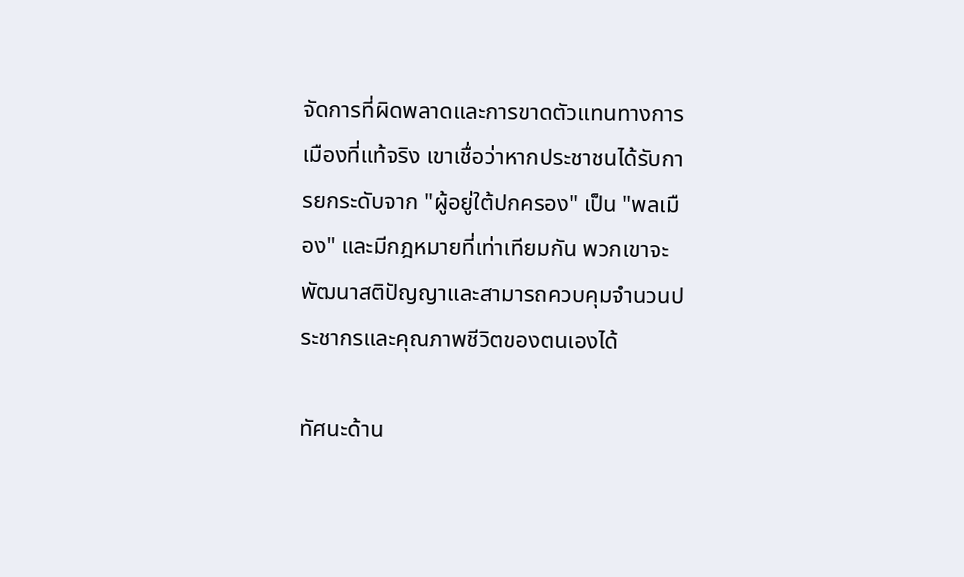จัดการที่ผิดพลาดและการขาดตัวแทนทางการเมืองที่แท้จริง เขาเชื่อว่าหากประชาชนได้รับการยกระดับจาก "ผู้อยู่ใต้ปกครอง" เป็น "พลเมือง" และมีกฎหมายที่เท่าเทียมกัน พวกเขาจะพัฒนาสติปัญญาและสามารถควบคุมจำนวนประชากรและคุณภาพชีวิตของตนเองได้

ทัศนะด้าน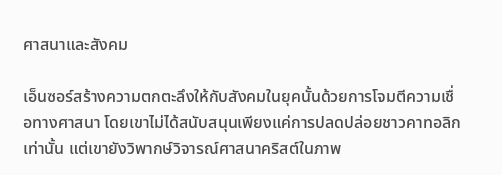ศาสนาและสังคม

เอ็นซอร์สร้างความตกตะลึงให้กับสังคมในยุคนั้นด้วยการโจมตีความเชื่อทางศาสนา โดยเขาไม่ได้สนับสนุนเพียงแค่การปลดปล่อยชาวคาทอลิกเท่านั้น แต่เขายังวิพากษ์วิจารณ์ศาสนาคริสต์ในภาพ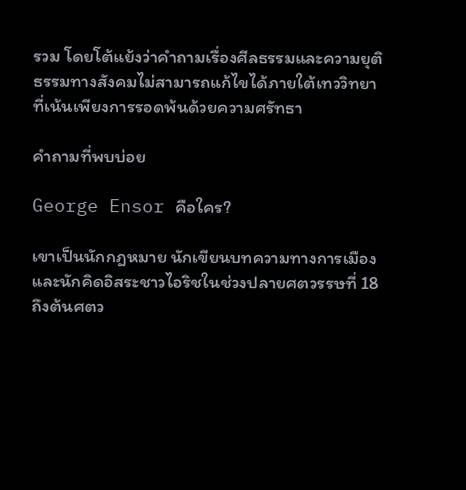รวม โดยโต้แย้งว่าคำถามเรื่องศีลธรรมและความยุติธรรมทางสังคมไม่สามารถแก้ไขได้ภายใต้เทววิทยาที่เน้นเพียงการรอดพ้นด้วยความศรัทธา

คำถามที่พบบ่อย

George Ensor คือใคร?

เขาเป็นนักกฎหมาย นักเขียนบทความทางการเมือง และนักคิดอิสระชาวไอริชในช่วงปลายศตวรรษที่ 18 ถึงต้นศตว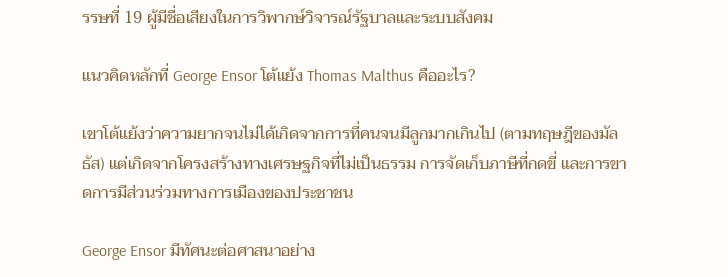รรษที่ 19 ผู้มีชื่อเสียงในการวิพากษ์วิจารณ์รัฐบาลและระบบสังคม

แนวคิดหลักที่ George Ensor โต้แย้ง Thomas Malthus คืออะไร?

เขาโต้แย้งว่าความยากจนไม่ได้เกิดจากการที่คนจนมีลูกมากเกินไป (ตามทฤษฎีของมัลธัส) แต่เกิดจากโครงสร้างทางเศรษฐกิจที่ไม่เป็นธรรม การจัดเก็บภาษีที่กดขี่ และการขาดการมีส่วนร่วมทางการเมืองของประชาชน

George Ensor มีทัศนะต่อศาสนาอย่าง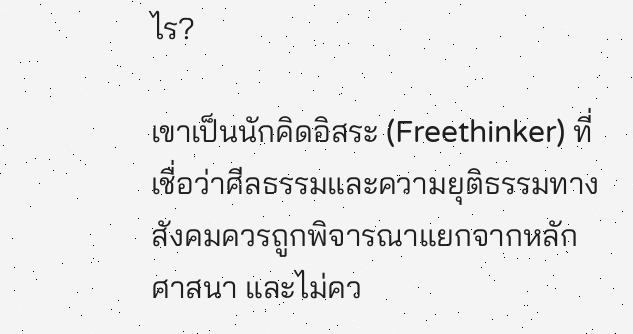ไร?

เขาเป็นนักคิดอิสระ (Freethinker) ที่เชื่อว่าศีลธรรมและความยุติธรรมทางสังคมควรถูกพิจารณาแยกจากหลักศาสนา และไม่คว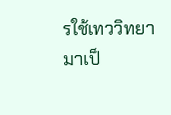รใช้เทววิทยามาเป็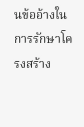นข้ออ้างในการรักษาโครงสร้าง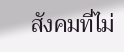สังคมที่ไม่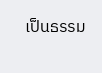เป็นธรรม